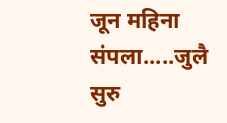जून महिना संपला.....जुलै सुरु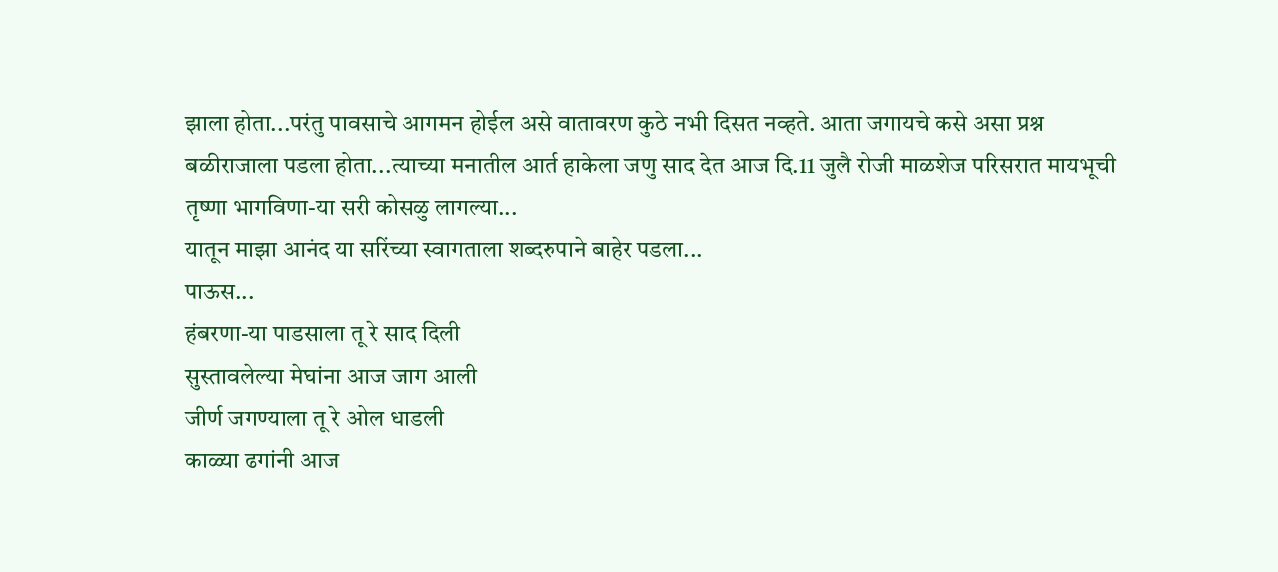झाला होता...परंतु पावसाचे आगमन होईल असे वातावरण कुठे नभी दिसत नव्हते. आता जगायचे कसे असा प्रश्न बळीराजाला पडला होता...त्याच्या मनातील आर्त हाकेला जणु साद देत आज दि.11 जुलै रोजी माळशेज परिसरात मायभूची तृष्णा भागविणा-या सरी कोसळु लागल्या...
यातून माझा आनंद या सरिंच्या स्वागताला शब्दरुपाने बाहेर पडला...
पाऊस...
हंबरणा-या पाडसाला तू रे साद दिली
सुस्तावलेल्या मेघांना आज जाग आली
जीर्ण जगण्याला तू रे ओल धाडली
काळ्या ढगांनी आज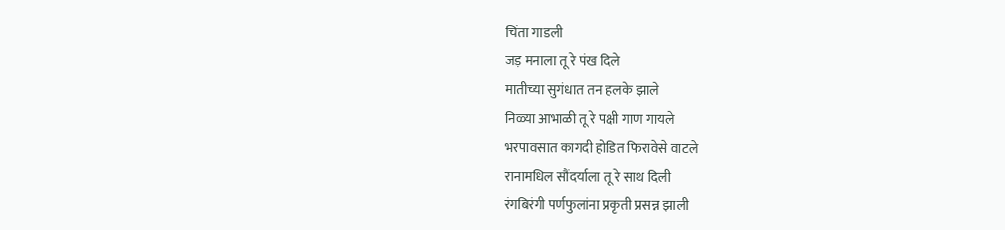चिंता गाडली
जड़ मनाला तू रे पंख दिले
मातीच्या सुगंधात तन हलके झाले
निळ्या आभाळी तू रे पक्षी गाण गायले
भरपावसात कागदी होडित फिरावेसे वाटले
रानामधिल सौंदर्याला तू रे साथ दिली
रंगबिरंगी पर्णफुलांना प्रकृती प्रसन्न झाली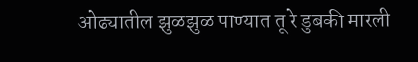ओढ्यातील झुळझुळ पाण्यात तू रे डुबकी मारली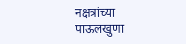नक्षत्रांच्या पाऊलखुणा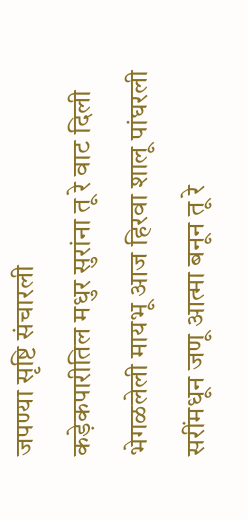जपण्या सृष्टि संचारली
कड़ेकपारीतिल मधुर सुरांना तू रे वाट दिली
भेगळलेली मायभू आज हिरवा शालू पांघरली
सरींमधून जणू आत्मा बनून तू रे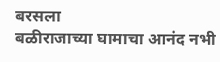बरसला
बळीराजाच्या घामाचा आनंद नभी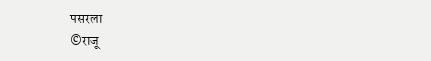पसरला
©राजू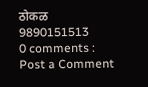ठोकळ
9890151513
0 comments :
Post a Comment